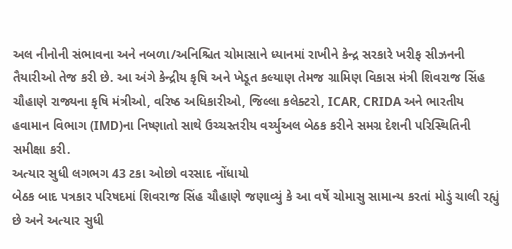અલ નીનોની સંભાવના અને નબળા/અનિશ્ચિત ચોમાસાને ધ્યાનમાં રાખીને કેન્દ્ર સરકારે ખરીફ સીઝનની તૈયારીઓ તેજ કરી છે. આ અંગે કેન્દ્રીય કૃષિ અને ખેડૂત કલ્યાણ તેમજ ગ્રામિણ વિકાસ મંત્રી શિવરાજ સિંહ ચૌહાણે રાજ્યના કૃષિ મંત્રીઓ, વરિષ્ઠ અધિકારીઓ, જિલ્લા કલેક્ટરો, ICAR, CRIDA અને ભારતીય હવામાન વિભાગ (IMD)ના નિષ્ણાતો સાથે ઉચ્ચસ્તરીય વર્ચ્યુઅલ બેઠક કરીને સમગ્ર દેશની પરિસ્થિતિની સમીક્ષા કરી.
અત્યાર સુધી લગભગ 43 ટકા ઓછો વરસાદ નોંધાયો
બેઠક બાદ પત્રકાર પરિષદમાં શિવરાજ સિંહ ચૌહાણે જણાવ્યું કે આ વર્ષે ચોમાસુ સામાન્ય કરતાં મોડું ચાલી રહ્યું છે અને અત્યાર સુધી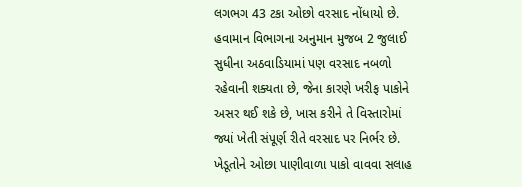લગભગ 43 ટકા ઓછો વરસાદ નોંધાયો છે. હવામાન વિભાગના અનુમાન મુજબ 2 જુલાઈ સુધીના અઠવાડિયામાં પણ વરસાદ નબળો રહેવાની શક્યતા છે, જેના કારણે ખરીફ પાકોને અસર થઈ શકે છે, ખાસ કરીને તે વિસ્તારોમાં જ્યાં ખેતી સંપૂર્ણ રીતે વરસાદ પર નિર્ભર છે.
ખેડૂતોને ઓછા પાણીવાળા પાકો વાવવા સલાહ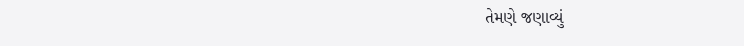તેમણે જણાવ્યું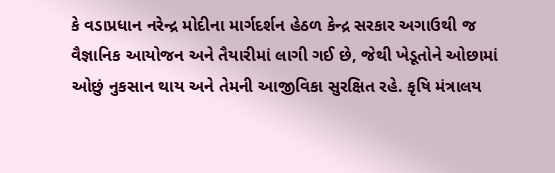કે વડાપ્રધાન નરેન્દ્ર મોદીના માર્ગદર્શન હેઠળ કેન્દ્ર સરકાર અગાઉથી જ વૈજ્ઞાનિક આયોજન અને તૈયારીમાં લાગી ગઈ છે, જેથી ખેડૂતોને ઓછામાં ઓછું નુકસાન થાય અને તેમની આજીવિકા સુરક્ષિત રહે. કૃષિ મંત્રાલય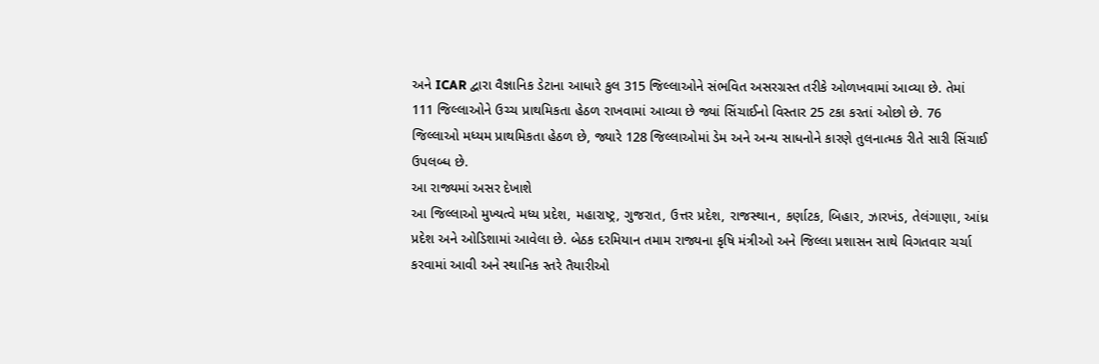અને ICAR દ્વારા વૈજ્ઞાનિક ડેટાના આધારે કુલ 315 જિલ્લાઓને સંભવિત અસરગ્રસ્ત તરીકે ઓળખવામાં આવ્યા છે. તેમાં 111 જિલ્લાઓને ઉચ્ચ પ્રાથમિકતા હેઠળ રાખવામાં આવ્યા છે જ્યાં સિંચાઈનો વિસ્તાર 25 ટકા કરતાં ઓછો છે. 76 જિલ્લાઓ મધ્યમ પ્રાથમિકતા હેઠળ છે, જ્યારે 128 જિલ્લાઓમાં ડેમ અને અન્ય સાધનોને કારણે તુલનાત્મક રીતે સારી સિંચાઈ ઉપલબ્ધ છે.
આ રાજ્યમાં અસર દેખાશે
આ જિલ્લાઓ મુખ્યત્વે મધ્ય પ્રદેશ, મહારાષ્ટ્ર, ગુજરાત, ઉત્તર પ્રદેશ, રાજસ્થાન, કર્ણાટક, બિહાર, ઝારખંડ, તેલંગાણા, આંધ્ર પ્રદેશ અને ઓડિશામાં આવેલા છે. બેઠક દરમિયાન તમામ રાજ્યના કૃષિ મંત્રીઓ અને જિલ્લા પ્રશાસન સાથે વિગતવાર ચર્ચા કરવામાં આવી અને સ્થાનિક સ્તરે તૈયારીઓ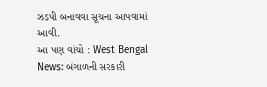ઝડપી બનાવવા સૂચના આપવામાં આવી.
આ પણ વાંચો : West Bengal News: બંગાળની સરકારી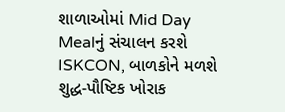શાળાઓમાં Mid Day Mealનું સંચાલન કરશે ISKCON, બાળકોને મળશે શુદ્ધ-પૌષ્ટિક ખોરાક